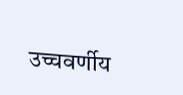उच्चवर्णीय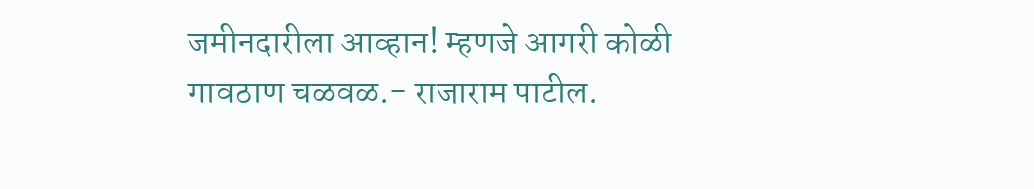जमीनदारीला आव्हान! म्हणजे आगरी कोळी गावठाण चळवळ.- राजाराम पाटील.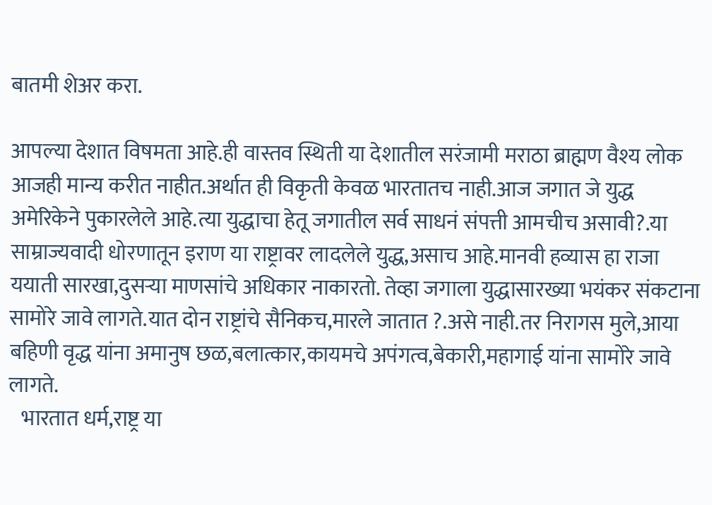बातमी शेअर करा.

आपल्या देशात विषमता आहे.ही वास्तव स्थिती या देशातील सरंजामी मराठा ब्राह्मण वैश्य लोक आजही मान्य करीत नाहीत.अर्थात ही विकृती केवळ भारतातच नाही.आज जगात जे युद्ध अमेरिकेने पुकारलेले आहे.त्या युद्धाचा हेतू जगातील सर्व साधनं संपत्ती आमचीच असावी?.या साम्राज्यवादी धोरणातून इराण या राष्ट्रावर लादलेले युद्ध,असाच आहे.मानवी हव्यास हा राजा ययाती सारखा,दुसऱ्या माणसांचे अधिकार नाकारतो. तेव्हा जगाला युद्धासारख्या भयंकर संकटाना सामोरे जावे लागते.यात दोन राष्ट्रांचे सैनिकच,मारले जातात ?.असे नाही.तर निरागस मुले,आया बहिणी वृद्ध यांना अमानुष छळ,बलात्कार,कायमचे अपंगत्व,बेकारी,महागाई यांना सामोरे जावे लागते.
   भारतात धर्म,राष्ट्र या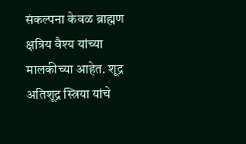संकल्पना केवळ ब्राह्मण क्षत्रिय वैश्य यांच्या मालकीच्या आहेत. शूद्र अतिशूद्र स्त्रिया यांचे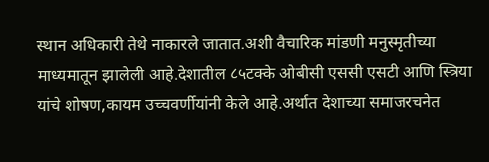स्थान अधिकारी तेथे नाकारले जातात.अशी वैचारिक मांडणी मनुस्मृतीच्या माध्यमातून झालेली आहे.देशातील ८५टक्के ओबीसी एससी एसटी आणि स्त्रिया यांचे शोषण,कायम उच्चवर्णीयांनी केले आहे.अर्थात देशाच्या समाजरचनेत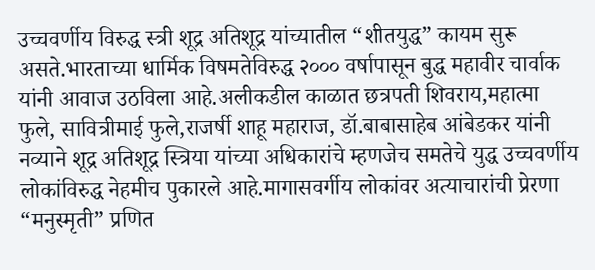उच्चवर्णीय विरुद्ध स्त्री शूद्र अतिशूद्र यांच्यातील “शीतयुद्ध” कायम सुरू असते.भारताच्या धार्मिक विषमतेविरुद्ध २००० वर्षापासून बुद्ध महावीर चार्वाक यांनी आवाज उठविला आहे.अलीकडील काळात छत्रपती शिवराय,महात्मा फुले, सावित्रीमाई फुले,राजर्षी शाहू महाराज, डॉ.बाबासाहेब आंबेडकर यांनी नव्याने शूद्र अतिशूद्र स्त्रिया यांच्या अधिकारांचे म्हणजेच समतेचे युद्ध उच्चवर्णीय लोकांविरुद्ध नेहमीच पुकारले आहे.मागासवर्गीय लोकांवर अत्याचारांची प्रेरणा “मनुस्मृती” प्रणित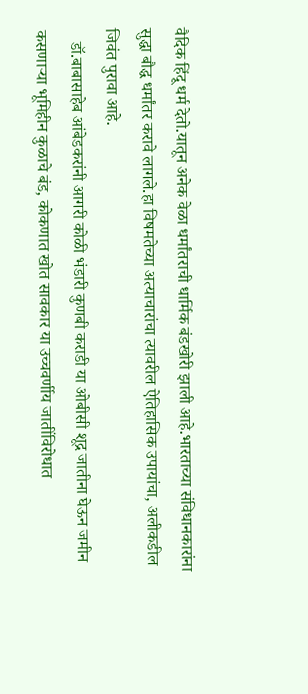वैदिक हिंदू धर्म देतो.यातून अनेक वेळा धर्मांतराची धार्मिक बंडखोरी झाली आहे.भारताच्या संविधानकारांना सुद्धा बौद्ध धर्मांतर करावे लागले.हा विषमतेच्या अत्याचारांचा त्यावरील ऐतिहासिक उपायांचा, अलीकडील जिवंत पुरावा आहे.
   डॉ.बाबासाहेब आंबेडकरांनी आगरी कोळी भंडारी कुणबी कराडी या ओबीसी शूद्र जातीना घेऊन जमीन कसणाऱ्या भूमिहीन कुळाचे बंड, कोकणात खोत सावकार या उच्चवर्णीय जातींविरोधात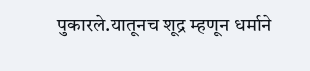पुकारले.यातूनच शूद्र म्हणून धर्माने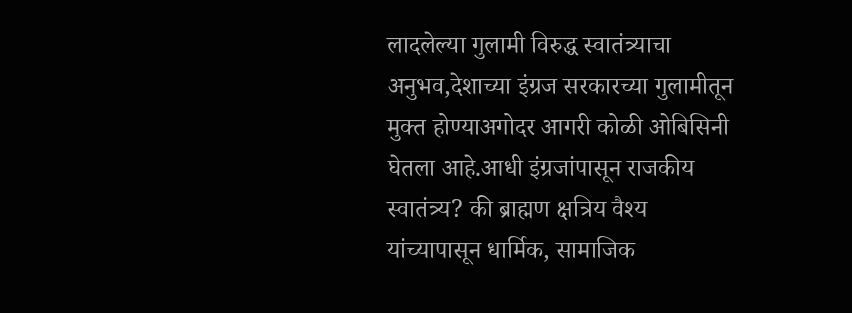लादलेल्या गुलामी विरुद्ध स्वातंत्र्याचा अनुभव,देशाच्या इंग्रज सरकारच्या गुलामीतून मुक्त होण्याअगोदर आगरी कोळी ओबिसिनी घेतला आहे.आधी इंग्रजांपासून राजकीय स्वातंत्र्य? की ब्राह्मण क्षत्रिय वैश्य यांच्यापासून धार्मिक, सामाजिक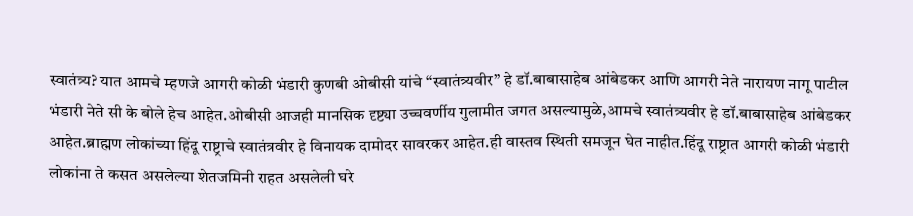स्वातंत्र्य? यात आमचे म्हणजे आगरी कोळी भंडारी कुणबी ओबीसी यांचे “स्वातंत्र्यवीर” हे डॉ.बाबासाहेब आंबेडकर आणि आगरी नेते नारायण नागू पाटील भंडारी नेते सी के बोले हेच आहेत.ओबीसी आजही मानसिक दृष्ट्या उच्चवर्णीय गुलामीत जगत असल्यामुळे,आमचे स्वातंत्र्यवीर हे डॉ.बाबासाहेब आंबेडकर आहेत.ब्राह्मण लोकांच्या हिंदू राष्ट्राचे स्वातंत्रवीर हे विनायक दामोदर सावरकर आहेत.ही वास्तव स्थिती समजून घेत नाहीत.हिंदू राष्ट्रात आगरी कोळी भंडारी लोकांना ते कसत असलेल्या शेतजमिनी राहत असलेली घरे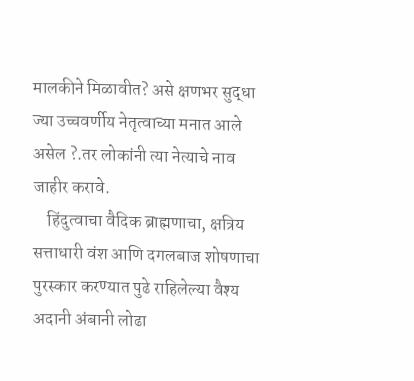मालकीने मिळावीत? असे क्षणभर सुद्धा ज्या उच्चवर्णीय नेतृत्वाच्या मनात आले असेल ?.तर लोकांनी त्या नेत्याचे नाव जाहीर करावे.
    हिंदुत्वाचा वैदिक ब्राह्मणाचा, क्षत्रिय सत्ताधारी वंश आणि दगलबाज शोषणाचा पुरस्कार करण्यात पुढे राहिलेल्या वैश्य अदानी अंबानी लोढा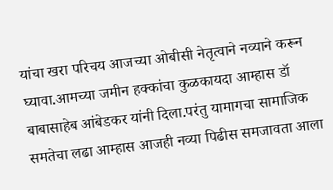यांचा खरा परिचय आजच्या ओबीसी नेतृत्वाने नव्याने करून घ्यावा.आमच्या जमीन हक्कांचा कुळकायदा आम्हास डॉ बाबासाहेब आंबेडकर यांनी दिला.परंतु यामागचा सामाजिक समतेचा लढा आम्हास आजही नव्या पिढीस समजावता आला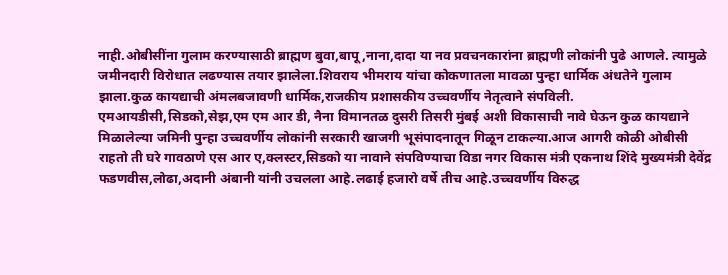नाही.ओबीसींना गुलाम करण्यासाठी ब्राह्मण बुवा,बापू,नाना,दादा या नव प्रवचनकारांना ब्राह्मणी लोकांनी पुढे आणले. त्यामुळे जमीनदारी विरोधात लढण्यास तयार झालेला.शिवराय भीमराय यांचा कोकणातला मावळा पुन्हा धार्मिक अंधतेने गुलाम झाला.कुळ कायद्याची अंमलबजावणी धार्मिक,राजकीय प्रशासकीय उच्चवर्णीय नेतृत्वाने संपविली. एमआयडीसी,सिडको,सेझ,एम एम आर डी, नैना विमानतळ दुसरी तिसरी मुंबई अशी विकासाची नावे घेऊन कुळ कायद्याने मिळालेल्या जमिनी पुन्हा उच्चवर्णीय लोकांनी सरकारी खाजगी भूसंपादनातून गिळून टाकल्या.आज आगरी कोळी ओबीसी राहतो ती घरे गावठाणे एस आर ए,क्लस्टर,सिडको या नावाने संपविण्याचा विडा नगर विकास मंत्री एकनाथ शिंदे मुख्यमंत्री देवेंद्र फडणवीस,लोढा,अदानी अंबानी यांनी उचलला आहे.लढाई हजारो वर्षे तीच आहे.उच्चवर्णीय विरुद्ध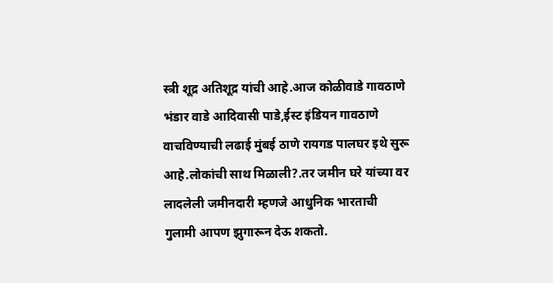स्त्री शूद्र अतिशूद्र यांची आहे.आज कोळीवाडे गावठाणे भंडार वाडे आदिवासी पाडे,ईस्ट इंडियन गावठाणे वाचविण्याची लढाई मुंबई ठाणे रायगड पालघर इथे सुरू आहे.लोकांची साथ मिळाली?.तर जमीन घरे यांच्या वर लादलेली जमीनदारी म्हणजे आधुनिक भारताची गुलामी आपण झुगारून देऊ शकतो.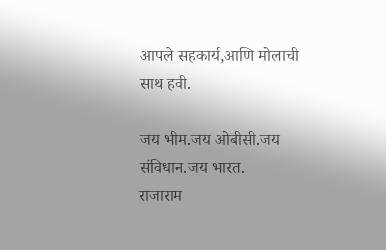आपले सहकार्य,आणि मोलाची साथ हवी.

जय भीम.जय ओबीसी.जय संविधान.जय भारत.
राजाराम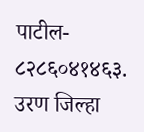पाटील- ८२८६०४१४६३.
उरण जिल्हा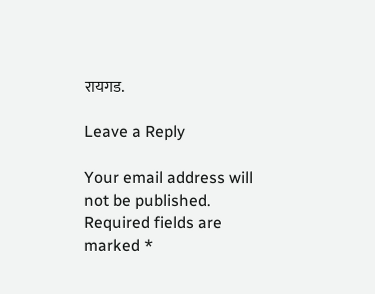रायगड.

Leave a Reply

Your email address will not be published. Required fields are marked *